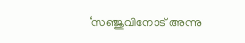‘സഞ്ജുവിനോട് അന്നു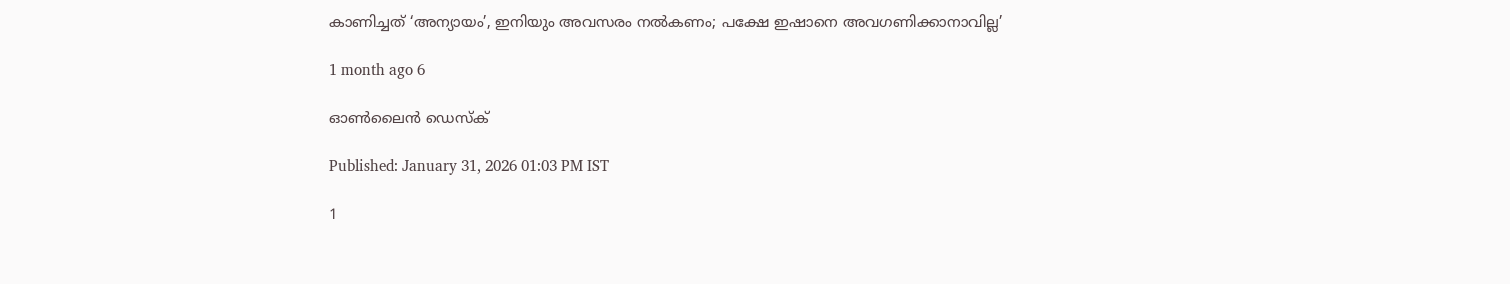കാണിച്ചത് ‘അന്യായം’, ഇനിയും അവസരം നൽകണം; പക്ഷേ ഇഷാനെ അവഗണിക്കാനാവില്ല’

1 month ago 6

ഓൺലൈൻ ഡെസ്‌ക്

Published: January 31, 2026 01:03 PM IST

1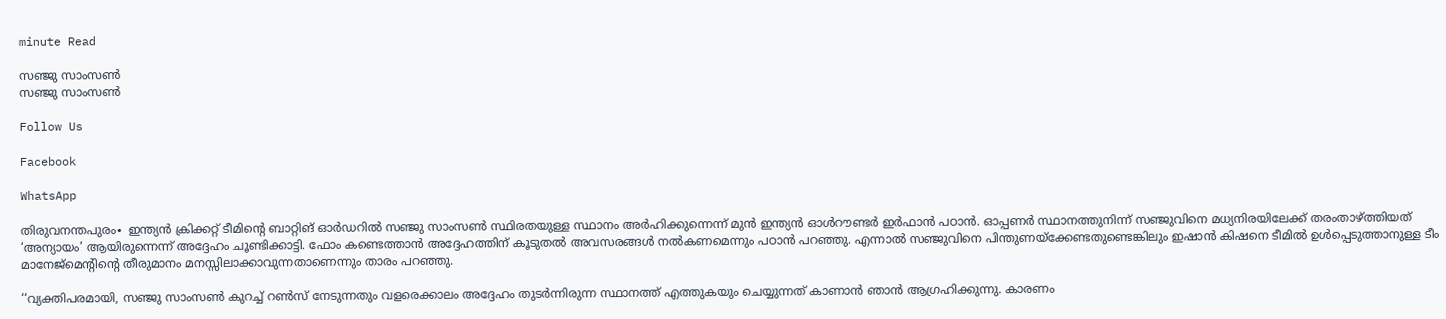minute Read

സഞ്ജു സാംസൺ
സഞ്ജു സാംസൺ

Follow Us

Facebook

WhatsApp

തിരുവനന്തപുരം∙ ഇന്ത്യൻ ക്രിക്കറ്റ് ടീമിന്റെ ബാറ്റിങ് ഓർഡറിൽ സഞ്ജു സാംസൺ സ്ഥിരതയുള്ള സ്ഥാനം അർഹിക്കുന്നെന്ന് മുൻ ഇന്ത്യൻ ഓൾറൗണ്ടർ ഇർഫാൻ പഠാൻ. ഓപ്പണർ സ്ഥാനത്തുനിന്ന് സഞ്ജുവിനെ മധ്യനിരയിലേക്ക് തരംതാഴ്ത്തിയത് ‘അന്യായം’ ആയിരുന്നെന്ന് അദ്ദേഹം ചൂണ്ടിക്കാട്ടി. ഫോം കണ്ടെത്താൻ അദ്ദേഹത്തിന് കൂടുതൽ അവസരങ്ങൾ നൽകണമെന്നും പഠാൻ പറഞ്ഞു. എന്നാൽ സഞ്ജുവിനെ പിന്തുണയ്ക്കേണ്ടതുണ്ടെങ്കിലും ഇഷാൻ കിഷനെ ടീമിൽ ഉൾപ്പെടുത്താനുള്ള ടീം മാനേജ്മെന്റിന്റെ തീരുമാനം മനസ്സിലാക്കാവുന്നതാണെന്നും താരം പറഞ്ഞു.

‘‘വ്യക്തിപരമായി, സഞ്ജു സാംസൺ കുറച്ച് റൺസ് നേടുന്നതും വളരെക്കാലം അദ്ദേഹം തുടർന്നിരുന്ന സ്ഥാനത്ത് എത്തുകയും ചെയ്യുന്നത് കാണാൻ ഞാൻ ആഗ്രഹിക്കുന്നു. കാരണം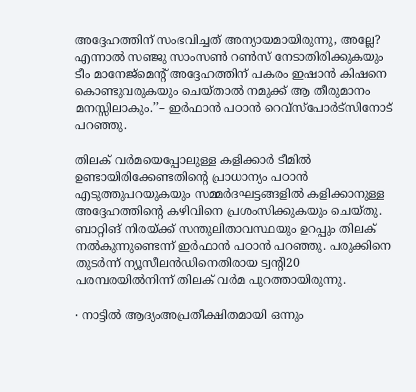അദ്ദേഹത്തിന് സംഭവിച്ചത് അന്യായമായിരുന്നു, അല്ലേ? എന്നാൽ സഞ്ജു സാംസൺ റൺസ് നേടാതിരിക്കുകയും ടീം മാനേജ്മെന്റ് അദ്ദേഹത്തിന് പകരം ഇഷാൻ കിഷനെ കൊണ്ടുവരുകയും ചെയ്താൽ നമുക്ക് ആ തീരുമാനം മനസ്സിലാകും.’’– ഇർഫാൻ പഠാൻ റെവ്സ്പോർട്സിനോട് പറഞ്ഞു.

തിലക് വർമയെപ്പോലുള്ള കളിക്കാർ ടീമിൽ ഉണ്ടായിരിക്കേണ്ടതിന്റെ പ്രാധാന്യം പഠാൻ എടുത്തുപറയുകയും സമ്മർദഘട്ടങ്ങളിൽ കളിക്കാനുള്ള അദ്ദേഹത്തിന്റെ കഴിവിനെ പ്രശംസിക്കുകയും ചെയ്തു. ബാറ്റിങ് നിരയ്ക്ക് സന്തുലിതാവസ്ഥയും ഉറപ്പും തിലക് നൽകുന്നുണ്ടെന്ന് ഇർഫാൻ പഠാൻ പറഞ്ഞു. പരുക്കിനെ തുടർന്ന് ന്യൂസീലൻഡിനെതിരായ ട്വന്റി20 പരമ്പരയിൽനിന്ന് തിലക് വർമ പുറത്തായിരുന്നു.

∙ നാട്ടിൽ ആദ്യംഅപ്രതീക്ഷിതമായി ഒന്നും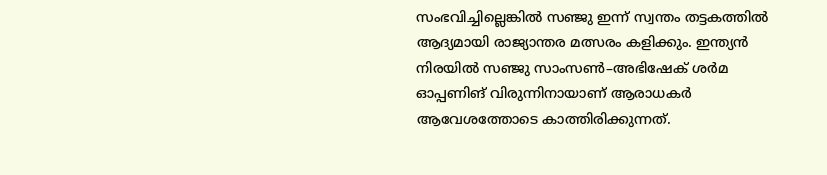സംഭവിച്ചില്ലെങ്കിൽ സഞ്ജു ഇന്ന് സ്വന്തം തട്ടകത്തിൽ ആദ്യമായി രാജ്യാന്തര മത്സരം കളിക്കും. ഇന്ത്യൻ നിരയിൽ സഞ്ജു സാംസൺ–അഭിഷേക് ശർമ ഓപ്പണിങ് വിരുന്നിനായാണ് ആരാധകർ ആവേശത്തോടെ കാത്തിരിക്കുന്നത്.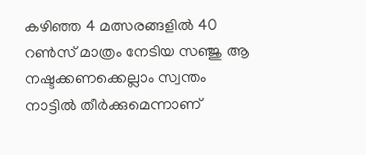കഴിഞ്ഞ 4 മത്സരങ്ങളിൽ 40 റൺസ് മാത്രം നേടിയ സഞ്ജു ആ നഷ്ടക്കണക്കെല്ലാം സ്വന്തം നാട്ടിൽ തീർക്കുമെന്നാണ്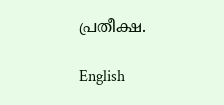പ്രതീക്ഷ.

English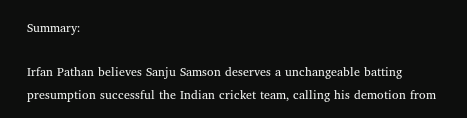Summary:

Irfan Pathan believes Sanju Samson deserves a unchangeable batting presumption successful the Indian cricket team, calling his demotion from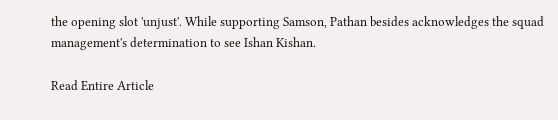the opening slot 'unjust'. While supporting Samson, Pathan besides acknowledges the squad management's determination to see Ishan Kishan.

Read Entire Article